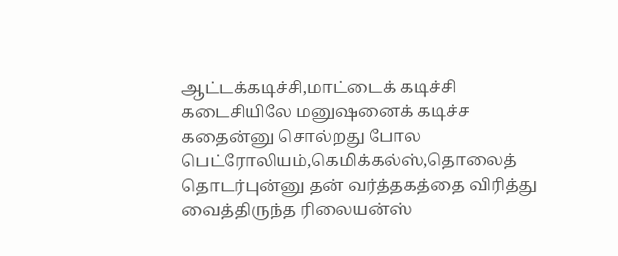ஆட்டக்கடிச்சி,மாட்டைக் கடிச்சி கடைசியிலே மனுஷனைக் கடிச்ச கதைன்னு சொல்றது போல பெட்ரோலியம்,கெமிக்கல்ஸ்,தொலைத் தொடர்புன்னு தன் வர்த்தகத்தை விரித்து வைத்திருந்த ரிலையன்ஸ்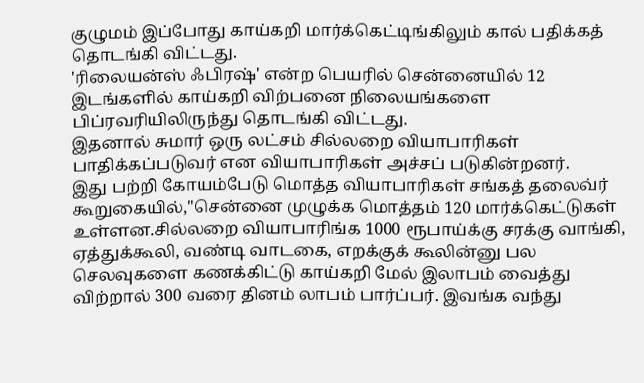குழுமம் இப்போது காய்கறி மார்க்கெட்டிங்கிலும் கால் பதிக்கத் தொடங்கி விட்டது.
'ரிலையன்ஸ் ஃபிரஷ்' என்ற பெயரில் சென்னையில் 12 இடங்களில் காய்கறி விற்பனை நிலையங்களை பிப்ரவரியிலிருந்து தொடங்கி விட்டது.
இதனால் சுமார் ஒரு லட்சம் சில்லறை வியாபாரிகள் பாதிக்கப்படுவர் என வியாபாரிகள் அச்சப் படுகின்றனர்.
இது பற்றி கோயம்பேடு மொத்த வியாபாரிகள் சங்கத் தலைவ்ர் கூறுகையில்,''சென்னை முழுக்க மொத்தம் 120 மார்க்கெட்டுகள் உள்ளன.சில்லறை வியாபாரிங்க 1000 ரூபாய்க்கு சரக்கு வாங்கி, ஏத்துக்கூலி, வண்டி வாடகை, எறக்குக் கூலின்னு பல செலவுகளை கணக்கிட்டு காய்கறி மேல் இலாபம் வைத்து விற்றால் 300 வரை தினம் லாபம் பார்ப்பர். இவங்க வந்து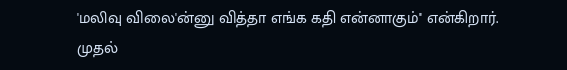'மலிவு விலை'ன்னு வித்தா எங்க கதி என்னாகும்'' என்கிறார்.
முதல்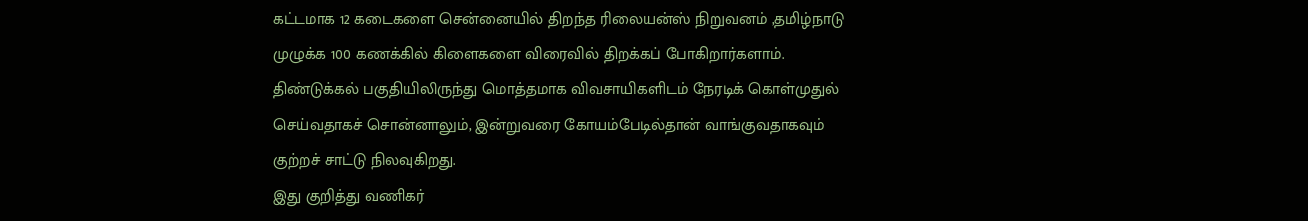கட்டமாக 12 கடைகளை சென்னையில் திறந்த ரிலையன்ஸ் நிறுவனம் ,தமிழ்நாடு முழுக்க 100 கணக்கில் கிளைகளை விரைவில் திறக்கப் போகிறார்களாம்.
திண்டுக்கல் பகுதியிலிருந்து மொத்தமாக விவசாயிகளிடம் நேரடிக் கொள்முதுல் செய்வதாகச் சொன்னாலும், இன்றுவரை கோயம்பேடில்தான் வாங்குவதாகவும் குற்றச் சாட்டு நிலவுகிறது.
இது குறித்து வணிகர்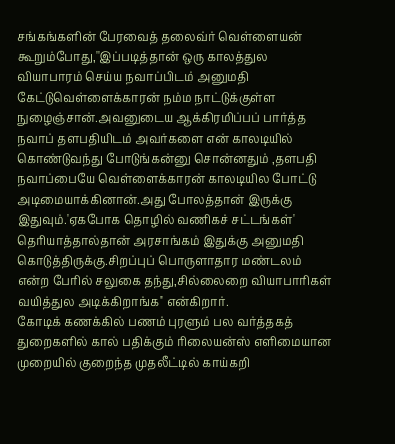சங்கங்களின் பேரவைத் தலைவ்ர் வெள்ளையன் கூறும்போது,''இப்படித்தான் ஒரு காலத்துல வியாபாரம் செய்ய நவாப்பிடம் அனுமதி கேட்டுவெள்ளைக்காரன் நம்ம நாட்டுக்குள்ள நுழைஞ்சான்.அவனுடைய ஆக்கிரமிப்பப் பார்த்த நவாப் தளபதியிடம் அவர்களை என் காலடியில் கொண்டுவந்து போடுங்கன்னு சொன்னதும் ,தளபதி நவாப்பையே வெள்ளைக்காரன் காலடியில போட்டு அடிமையாக்கினான்.அது போலத்தான் இருக்கு இதுவும்.'ஏகபோக தொழில் வணிகச் சட்டங்கள்' தெரியாத்தால்தான் அரசாங்கம் இதுக்கு அனுமதி கொடுத்திருக்கு.சிறப்புப் பொருளாதார மண்டலம் என்ற பேரில் சலுகை தந்து,சில்லைறை வியாபாரிகள் வயித்துல அடிக்கிறாங்க'' என்கிறார்.
கோடிக் கணக்கில் பணம் புரளும் பல வர்த்தகத் துறைகளில் கால் பதிக்கும் ரிலையன்ஸ் எளிமையான முறையில் குறைந்த முதலீட்டில் காய்கறி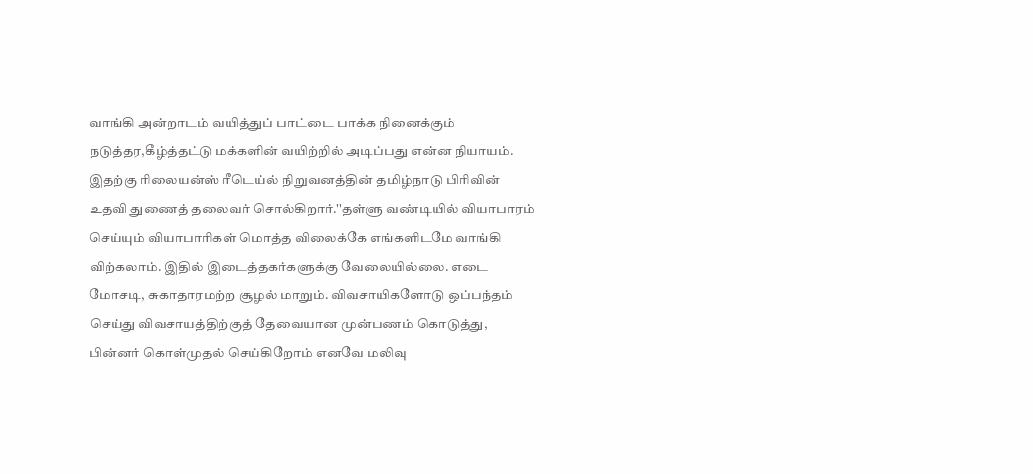வாங்கி அன்றாடம் வயித்துப் பாட்டை பாக்க நினைக்கும் நடுத்தர,கீழ்த்தட்டு மக்களின் வயிற்றில் அடிப்பது என்ன நியாயம்.
இதற்கு ரிலையன்ஸ் ரீடெய்ல் நிறுவனத்தின் தமிழ்நாடு பிரிவின் உதவி துணைத் தலைவர் சொல்கிறார்.''தள்ளு வண்டியில் வியாபாரம் செய்யும் வியாபாரிகள் மொத்த விலைக்கே எங்களிடமே வாங்கி விற்கலாம். இதில் இடைத்தகர்களுக்கு வேலையில்லை. எடை மோசடி, சுகாதாரமற்ற சூழல் மாறும். விவசாயிகளோடு ஒப்பந்தம் செய்து விவசாயத்திற்குத் தேவையான முன்பணம் கொடுத்து, பின்னர் கொள்முதல் செய்கிறோம் எனவே மலிவு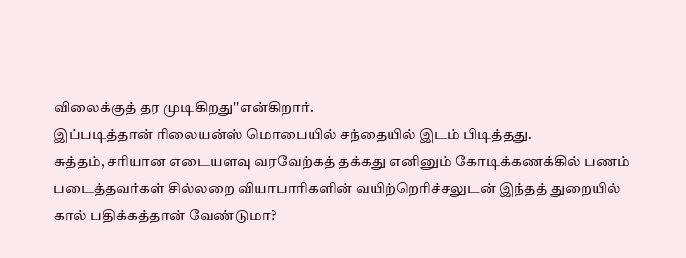விலைக்குத் தர முடிகிறது''என்கிறார்.
இப்படித்தான் ரிலையன்ஸ் மொபையில் சந்தையில் இடம் பிடித்தது.
சுத்தம், சரியான எடையளவு வரவேற்கத் தக்கது எனினும் கோடிக்கணக்கில் பணம் படைத்தவர்கள் சில்லறை வியாபாரிகளின் வயிற்றெரிச்சலுடன் இந்தத் துறையில் கால் பதிக்கத்தான் வேண்டுமா?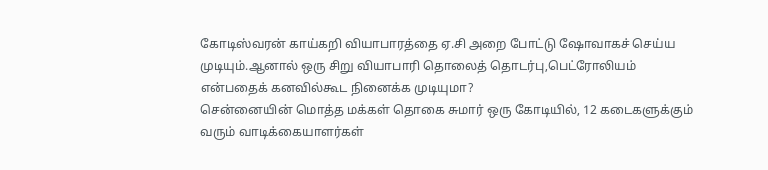கோடிஸ்வரன் காய்கறி வியாபாரத்தை ஏ.சி அறை போட்டு ஷோவாகச் செய்ய முடியும்.ஆனால் ஒரு சிறு வியாபாரி தொலைத் தொடர்பு,பெட்ரோலியம் என்பதைக் கனவில்கூட நினைக்க முடியுமா?
சென்னையின் மொத்த மக்கள் தொகை சுமார் ஒரு கோடியில், 12 கடைகளுக்கும் வரும் வாடிக்கையாளர்கள்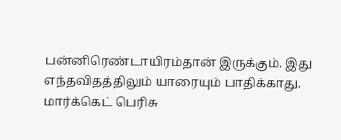பன்னிரெண்டாயிரம்தான் இருக்கும். இது எந்தவிதத்திலும் யாரையும் பாதிக்காது. மார்க்கெட் பெரிசு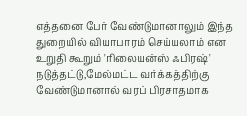எத்தனை பேர் வேண்டுமானாலும் இந்த துறையில் வியாபாரம் செய்யலாம் என உறுதி கூறும் 'ரிலையன்ஸ் ஃபிரஷ்' நடுத்தட்டு,மேல்மட்ட வர்க்கத்திற்கு வேண்டுமானால் வரப் பிரசாதமாக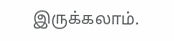இருக்கலாம்.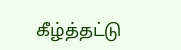கீழ்த்தட்டு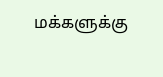மக்களுக்கு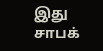இது சாபக்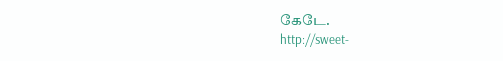கேடே.
http://sweet-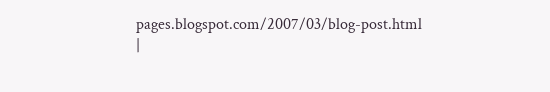pages.blogspot.com/2007/03/blog-post.html
|